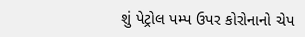શું પેટ્રોલ પમ્પ ઉપર કોરોનાનો ચેપ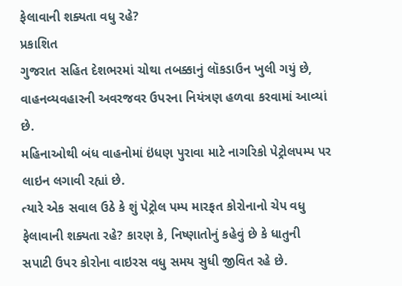ફેલાવાની શક્યતા વધુ રહે?
પ્રકાશિત
ગુજરાત સહિત દેશભરમાં ચોથા તબક્કાનું લૉકડાઉન ખુલી ગયું છે, વાહનવ્યવહારની અવરજવર ઉપરના નિયંત્રણ હળવા કરવામાં આવ્યાં છે.
મહિનાઓથી બંધ વાહનોમાં ઇંધણ પુરાવા માટે નાગરિકો પેટ્રોલપમ્પ પર લાઇન લગાવી રહ્યાં છે.
ત્યારે એક સવાલ ઉઠે કે શું પેટ્રોલ પમ્પ મારફત કોરોનાનો ચેપ વધુ ફેલાવાની શક્યતા રહે? કારણ કે, નિષ્ણાતોનું કહેવું છે કે ધાતુની સપાટી ઉપર કોરોના વાઇરસ વધુ સમય સુધી જીવિત રહે છે.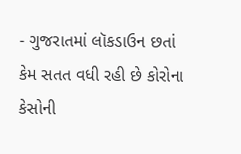- ગુજરાતમાં લૉકડાઉન છતાં કેમ સતત વધી રહી છે કોરોના કેસોની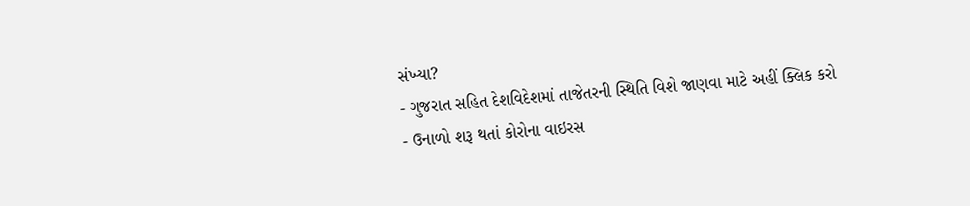સંખ્યા?
- ગુજરાત સહિત દેશવિદેશમાં તાજેતરની સ્થિતિ વિશે જાણવા માટે અહીં ક્લિક કરો
- ઉનાળો શરૂ થતાં કોરોના વાઇરસ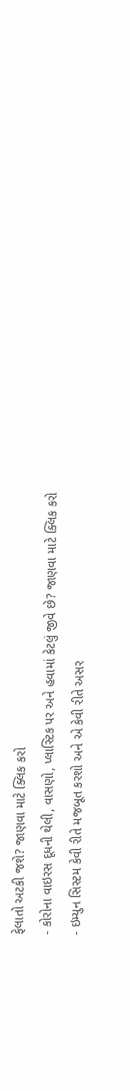ફેલાતો અટકી જશે? જાણવા માટે ક્લિક કરો
- કોરોના વાઇરસ દૂધની થેલી, વાસણો, પ્લાસ્ટિક પર અને હવામાં કેટલું જીવે છે? જાણવા માટે ક્લિક કરો
- ઇમ્યુન સિસ્ટમ કેવી રીતે મજબૂત કરશો અને એ કેવી રીતે અસર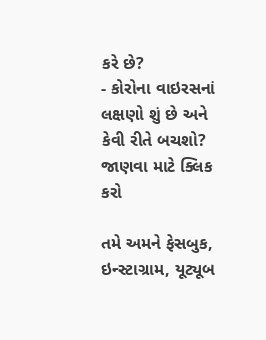કરે છે?
- કોરોના વાઇરસનાં લક્ષણો શું છે અને કેવી રીતે બચશો? જાણવા માટે ક્લિક કરો

તમે અમને ફેસબુક, ઇન્સ્ટાગ્રામ, યૂટ્યૂબ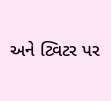અને ટ્વિટર પર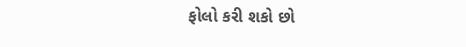ફોલો કરી શકો છો